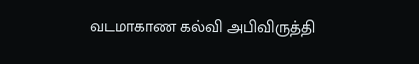வடமாகாண கல்வி அபிவிருத்தி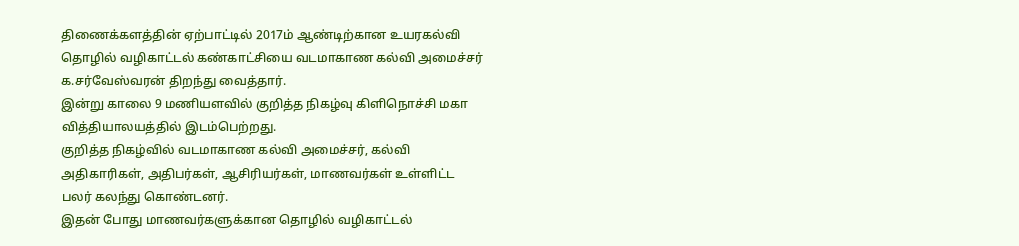திணைக்களத்தின் ஏற்பாட்டில் 2017ம் ஆண்டிற்கான உயரகல்வி தொழில் வழிகாட்டல் கண்காட்சியை வடமாகாண கல்வி அமைச்சர் க.சர்வேஸ்வரன் திறந்து வைத்தார்.
இன்று காலை 9 மணியளவில் குறித்த நிகழ்வு கிளிநொச்சி மகா வித்தியாலயத்தில் இடம்பெற்றது.
குறித்த நிகழ்வில் வடமாகாண கல்வி அமைச்சர், கல்வி அதிகாரிகள், அதிபர்கள், ஆசிரியர்கள், மாணவர்கள் உள்ளிட்ட பலர் கலந்து கொண்டனர்.
இதன் போது மாணவர்களுக்கான தொழில் வழிகாட்டல்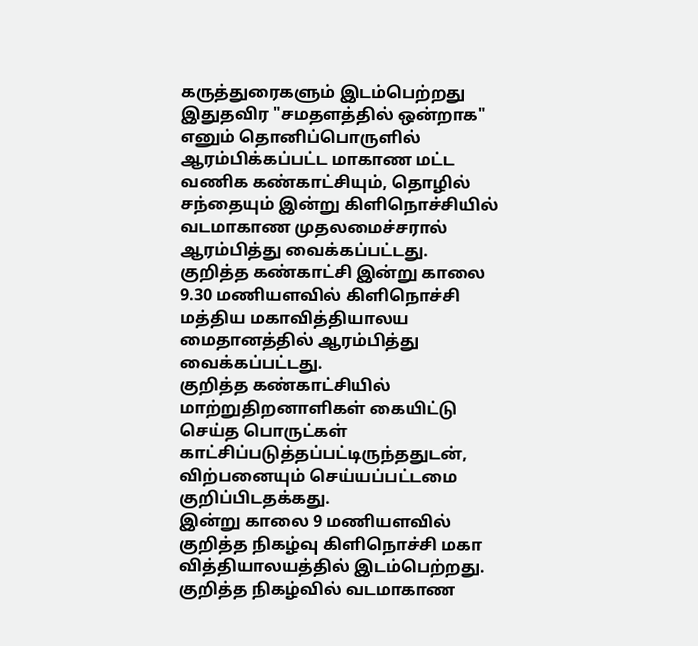கருத்துரைகளும் இடம்பெற்றது
இதுதவிர "சமதளத்தில் ஒன்றாக" எனும் தொனிப்பொருளில் ஆரம்பிக்கப்பட்ட மாகாண மட்ட வணிக கண்காட்சியும், தொழில் சந்தையும் இன்று கிளிநொச்சியில் வடமாகாண முதலமைச்சரால் ஆரம்பித்து வைக்கப்பட்டது.
குறித்த கண்காட்சி இன்று காலை 9.30 மணியளவில் கிளிநொச்சி மத்திய மகாவித்தியாலய மைதானத்தில் ஆரம்பித்து வைக்கப்பட்டது.
குறித்த கண்காட்சியில் மாற்றுதிறனாளிகள் கையிட்டு செய்த பொருட்கள் காட்சிப்படுத்தப்பட்டிருந்ததுடன், விற்பனையும் செய்யப்பட்டமை குறிப்பிடதக்கது.
இன்று காலை 9 மணியளவில் குறித்த நிகழ்வு கிளிநொச்சி மகா வித்தியாலயத்தில் இடம்பெற்றது.
குறித்த நிகழ்வில் வடமாகாண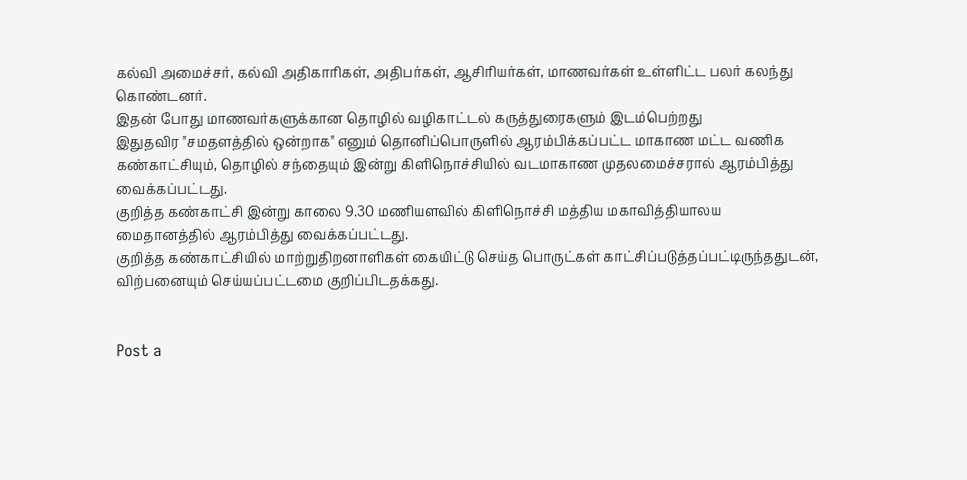கல்வி அமைச்சர், கல்வி அதிகாரிகள், அதிபர்கள், ஆசிரியர்கள், மாணவர்கள் உள்ளிட்ட பலர் கலந்து கொண்டனர்.
இதன் போது மாணவர்களுக்கான தொழில் வழிகாட்டல் கருத்துரைகளும் இடம்பெற்றது
இதுதவிர "சமதளத்தில் ஒன்றாக" எனும் தொனிப்பொருளில் ஆரம்பிக்கப்பட்ட மாகாண மட்ட வணிக கண்காட்சியும், தொழில் சந்தையும் இன்று கிளிநொச்சியில் வடமாகாண முதலமைச்சரால் ஆரம்பித்து வைக்கப்பட்டது.
குறித்த கண்காட்சி இன்று காலை 9.30 மணியளவில் கிளிநொச்சி மத்திய மகாவித்தியாலய மைதானத்தில் ஆரம்பித்து வைக்கப்பட்டது.
குறித்த கண்காட்சியில் மாற்றுதிறனாளிகள் கையிட்டு செய்த பொருட்கள் காட்சிப்படுத்தப்பட்டிருந்ததுடன், விற்பனையும் செய்யப்பட்டமை குறிப்பிடதக்கது.


Post a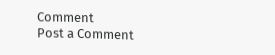Comment
Post a Comment